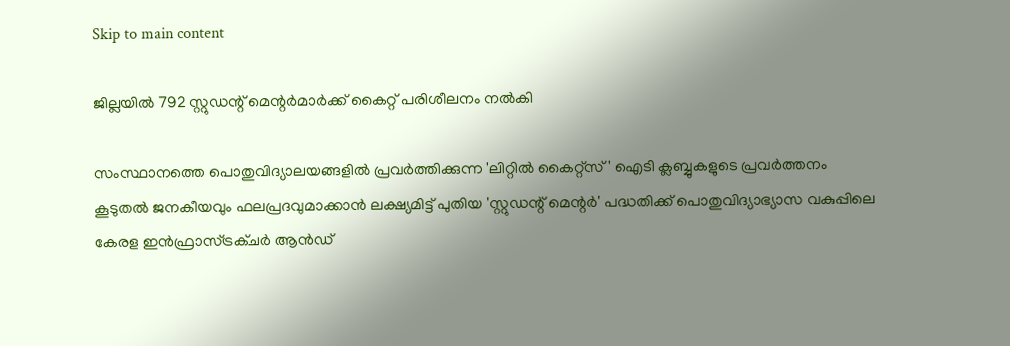Skip to main content

ജില്ലയില്‍ 792 സ്റ്റുഡന്റ് മെന്റര്‍മാര്‍ക്ക് കൈറ്റ് പരിശീലനം നല്‍കി

സംസ്ഥാനത്തെ പൊതുവിദ്യാലയങ്ങളില്‍ പ്രവര്‍ത്തിക്കുന്ന 'ലിറ്റില്‍ കൈറ്റ്‌സ്' ഐടി ക്ലബ്ബുകളുടെ പ്രവര്‍ത്തനം കൂടുതല്‍ ജനകീയവും ഫലപ്രദവുമാക്കാന്‍ ലക്ഷ്യമിട്ട് പുതിയ 'സ്റ്റുഡന്റ് മെന്റര്‍' പദ്ധതിക്ക് പൊതുവിദ്യാഭ്യാസ വകുപ്പിലെ കേരള ഇന്‍ഫ്രാസ്ട്രക്ചര്‍ ആന്‍ഡ്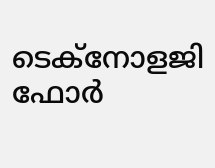ടെക്‌നോളജി ഫോര്‍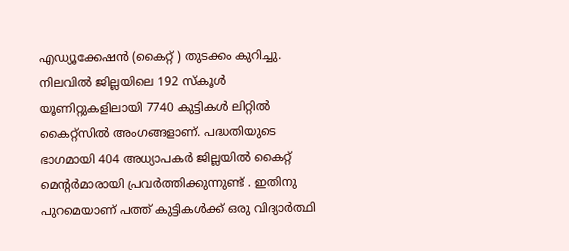എഡ്യൂക്കേഷന്‍ (കൈറ്റ് ) തുടക്കം കുറിച്ചു. നിലവില്‍ ജില്ലയിലെ 192 സ്‌കൂള്‍ യൂണിറ്റുകളിലായി 7740 കുട്ടികള്‍ ലിറ്റില്‍ കൈറ്റ്‌സില്‍ അംഗങ്ങളാണ്. പദ്ധതിയുടെ ഭാഗമായി 404 അധ്യാപകര്‍ ജില്ലയില്‍ കൈറ്റ് മെന്റര്‍മാരായി പ്രവര്‍ത്തിക്കുന്നുണ്ട് . ഇതിനു പുറമെയാണ് പത്ത് കുട്ടികള്‍ക്ക് ഒരു വിദ്യാര്‍ത്ഥി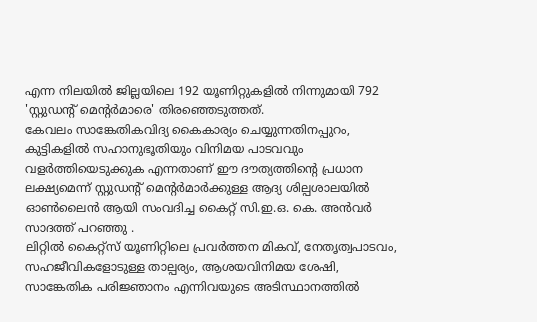എന്ന നിലയില്‍ ജില്ലയിലെ 192 യൂണിറ്റുകളില്‍ നിന്നുമായി 792 'സ്റ്റുഡന്റ് മെന്റര്‍മാരെ' തിരഞ്ഞെടുത്തത്.
കേവലം സാങ്കേതികവിദ്യ കൈകാര്യം ചെയ്യുന്നതിനപ്പുറം, കുട്ടികളില്‍ സഹാനുഭൂതിയും വിനിമയ പാടവവും വളര്‍ത്തിയെടുക്കുക എന്നതാണ് ഈ ദൗത്യത്തിന്റെ പ്രധാന ലക്ഷ്യമെന്ന് സ്റ്റുഡന്റ് മെന്റര്‍മാര്‍ക്കുള്ള ആദ്യ ശില്പശാലയില്‍ ഓണ്‍ലൈന്‍ ആയി സംവദിച്ച കൈറ്റ് സി.ഇ.ഒ. കെ. അന്‍വര്‍ സാദത്ത് പറഞ്ഞു .
ലിറ്റില്‍ കൈറ്റ്‌സ് യൂണിറ്റിലെ പ്രവര്‍ത്തന മികവ്, നേതൃത്വപാടവം, സഹജീവികളോടുള്ള താല്പര്യം, ആശയവിനിമയ ശേഷി, സാങ്കേതിക പരിജ്ഞാനം എന്നിവയുടെ അടിസ്ഥാനത്തില്‍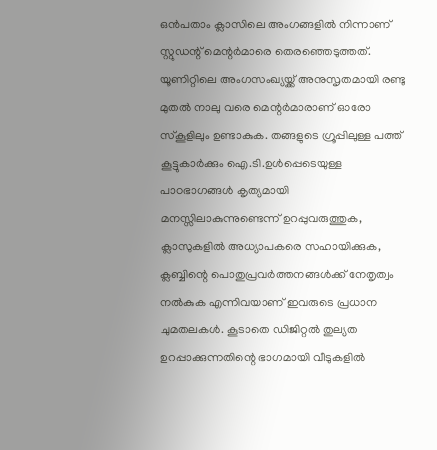ഒന്‍പതാം ക്ലാസിലെ അംഗങ്ങളില്‍ നിന്നാണ് സ്റ്റുഡന്റ് മെന്റര്‍മാരെ തെരഞ്ഞെടുത്തത്. യൂണിറ്റിലെ അംഗസംഖ്യയ്ക്ക് അനുസൃതമായി രണ്ടു മുതല്‍ നാലു വരെ മെന്റര്‍മാരാണ് ഓരോ സ്‌കൂളിലും ഉണ്ടാകുക. തങ്ങളുടെ ഗ്രൂപ്പിലുള്ള പത്ത് കൂട്ടുകാര്‍ക്കും ഐ.ടി.ഉള്‍പ്പെടെയുള്ള പാഠഭാഗങ്ങള്‍ കൃത്യമായി മനസ്സിലാകുന്നുണ്ടെന്ന് ഉറപ്പുവരുത്തുക, ക്ലാസുകളില്‍ അധ്യാപകരെ സഹായിക്കുക, ക്ലബ്ബിന്റെ പൊതുപ്രവര്‍ത്തനങ്ങള്‍ക്ക് നേതൃത്വം നല്‍കുക എന്നിവയാണ് ഇവരുടെ പ്രധാന ചുമതലകള്‍. കൂടാതെ ഡിജിറ്റല്‍ തുല്യത ഉറപ്പാക്കുന്നതിന്റെ ഭാഗമായി വീടുകളില്‍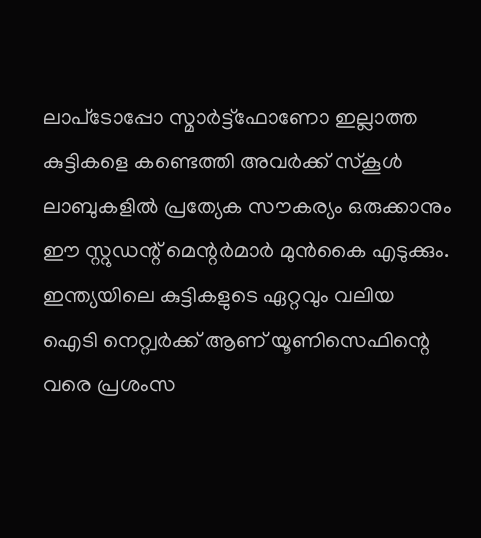ലാപ്‌ടോപ്പോ സ്മാര്‍ട്ട്‌ഫോണോ ഇല്ലാത്ത കുട്ടികളെ കണ്ടെത്തി അവര്‍ക്ക് സ്‌കൂള്‍ ലാബുകളില്‍ പ്രത്യേക സൗകര്യം ഒരുക്കാനും ഈ സ്റ്റുഡന്റ് മെന്റര്‍മാര്‍ മുന്‍കൈ എടുക്കും.
ഇന്ത്യയിലെ കുട്ടികളുടെ ഏറ്റവും വലിയ ഐടി നെറ്റ്വര്‍ക്ക് ആണ് യൂണിസെഫിന്റെ വരെ പ്രശംസ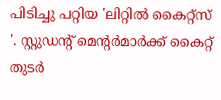പിടിച്ചു പറ്റിയ 'ലിറ്റില്‍ കൈറ്റ്‌സ് '. സ്റ്റുഡന്റ് മെന്റര്‍മാര്‍ക്ക് കൈറ്റ് തുടര്‍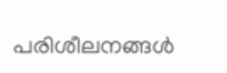പരിശീലനങ്ങള്‍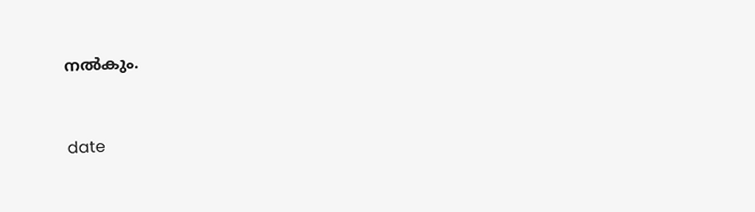നല്‍കും.



date